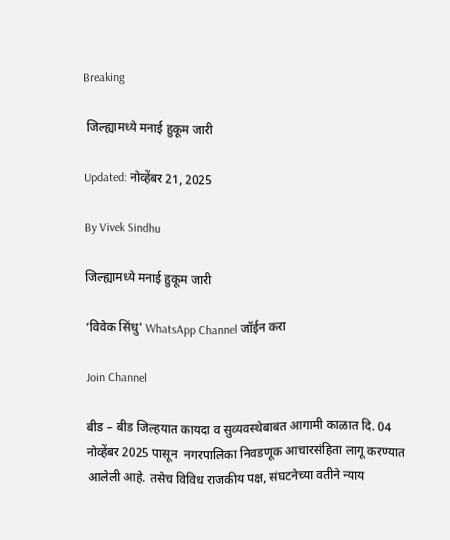Breaking

 जिल्ह्यामध्ये मनाई हुकूम जारी

Updated: नोव्हेंबर 21, 2025

By Vivek Sindhu

जिल्ह्यामध्ये मनाई हुकूम जारी

‘विवेक सिंधु' WhatsApp Channel जॉईन करा

Join Channel

बीड – बीड जिल्हयात कायदा व सुव्यवस्थेबाबत आगामी काळात दि. 04 नोव्हेंबर 2025 पासून  नगरपालिका निवडणूक आचारसंहिता लागू करण्यात आलेली आहे. तसेच विविध राजकीय पक्ष, संघटनेच्या वतीने न्याय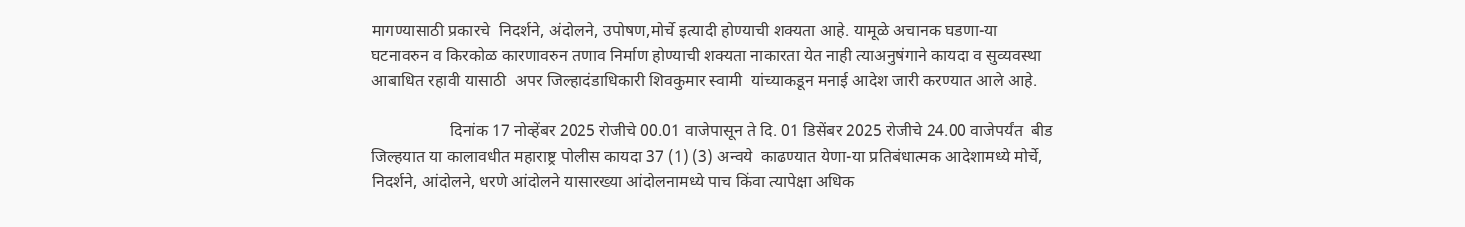मागण्यासाठी प्रकारचे  निदर्शने, अंदोलने, उपोषण,मोर्चे इत्यादी होण्याची शक्यता आहे. यामूळे अचानक घडणा-या घटनावरुन व किरकोळ कारणावरुन तणाव निर्माण होण्याची शक्यता नाकारता येत नाही त्याअनुषंगाने कायदा व सुव्यवस्था आबाधित रहावी यासाठी  अपर जिल्हादंडाधिकारी शिवकुमार स्वामी  यांच्याकडून मनाई आदेश जारी करण्यात आले आहे.

                   दिनांक 17 नोव्हेंबर 2025 रोजीचे 00.01 वाजेपासून ते दि. 01 डिसेंबर 2025 रोजीचे 24.00 वाजेपर्यंत  बीड जिल्हयात या कालावधीत महाराष्ट्र पोलीस कायदा 37 (1) (3) अन्वये  काढण्यात येणा-या प्रतिबंधात्मक आदेशामध्ये मोर्चे, निदर्शने, आंदोलने, धरणे आंदोलने यासारख्या आंदोलनामध्ये पाच किंवा त्यापेक्षा अधिक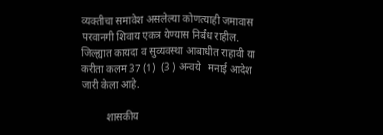व्यक्तीचा समावेश असलेल्या कोणत्याही जमावास परवानगी शिवाय एकत्र येण्यास निर्बंध राहील. जिल्ह्यात कायदा व सुव्यवस्था आबाधीत राहावी या करीता कलम 37 (1)  (3 ) अन्वये   मनाई आदेश जारी केला आहे.

          शासकीय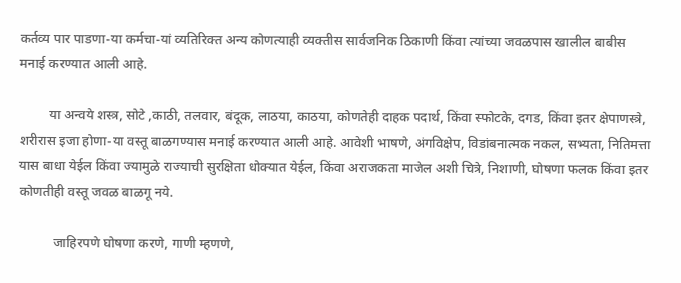कर्तव्य पार पाडणा-या कर्मचा-यां व्यतिरिक्त अन्य कोणत्याही व्यक्तीस सार्वजनिक ठिकाणी किंवा त्यांच्या जवळपास खालील बाबीस मनाई करण्यात आली आहे.

         या अन्वये शस्त्र, सोटे ,काठी, तलवार, बंदूक, लाठया, काठया, कोणतेही दाहक पदार्थ, किंवा स्फोटके, दगड, किंवा इतर क्षेपाणस्त्रे, शरीरास इजा होणा-या वस्तू बाळगण्यास मनाई करण्यात आली आहे. आवेशी भाषणे, अंगविक्षेप, विडांबनात्मक नकल, सभ्यता, नितिमत्ता यास बाधा येईल किंवा ज्यामुळे राज्याची सुरक्षिता धोक्यात येईल, किंवा अराजकता माजेल अशी चित्रे, निशाणी, घोषणा फलक किंवा इतर कोणतीही वस्तू जवळ बाळगू नये.

          जाहिरपणे घोषणा करणे, गाणी म्हणणे,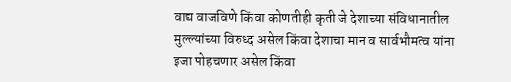वाद्य वाजविणे किंवा कोणतीही कृती जे देशाच्या संविधानातील मुल्ल्यांच्या विरुध्द असेल किंवा देशाचा मान व सार्वभौमत्व यांना इजा पोहचणार असेल किंवा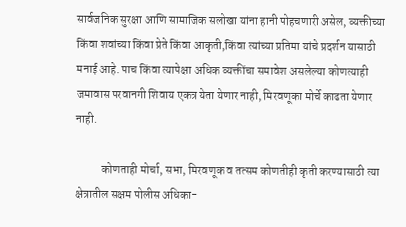सार्वजनिक सुरक्षा आणि सामाजिक सलोखा यांना हानी पोहचणारी असेल, व्यक्तीच्या किंवा शवांच्या किंवा प्रेते किंवा आकृती,किंवा त्यांच्या प्रतिमा यांचे प्रदर्शन यासाठी मनाई आहे. पाच किंवा त्यापेक्षा अधिक व्यक्तींचा समावेश असलेल्या कोणत्याही जमावास परवानगी शिवाय एकत्र येता येणार नाही, मिरवणूका मोर्चे काढता येणार नाही.

           कोणताही मोर्चा, सभा, मिरवणूक व तत्सम कोणतीही कृती करण्यासाठी त्या क्षेत्रातील सक्षम पोलीस अधिका-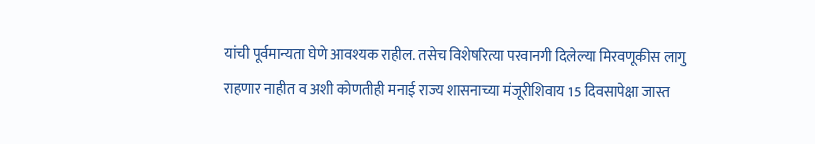यांची पूर्वमान्यता घेणे आवश्यक राहील. तसेच विशेषरित्या परवानगी दिलेल्या मिरवणूकीस लागु राहणार नाहीत व अशी कोणतीही मनाई राज्य शासनाच्या मंजूरीशिवाय 15 दिवसापेक्षा जास्त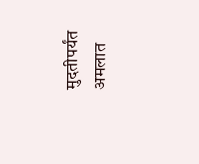मुदतीपर्यंत अमलात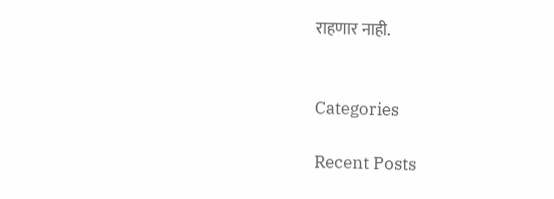राहणार नाही.


Categories

Recent Posts